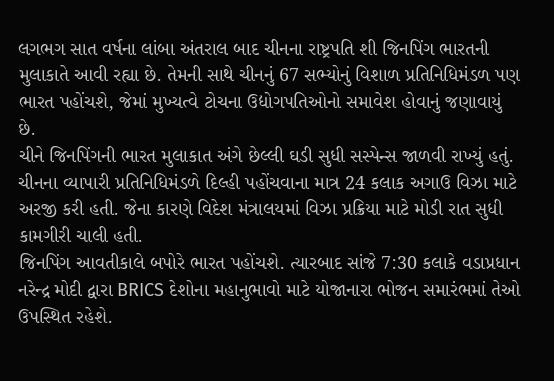લગભગ સાત વર્ષના લાંબા અંતરાલ બાદ ચીનના રાષ્ટ્રપતિ શી જિનપિંગ ભારતની મુલાકાતે આવી રહ્યા છે. તેમની સાથે ચીનનું 67 સભ્યોનું વિશાળ પ્રતિનિધિમંડળ પણ ભારત પહોંચશે, જેમાં મુખ્યત્વે ટોચના ઉદ્યોગપતિઓનો સમાવેશ હોવાનું જણાવાયું છે.
ચીને જિનપિંગની ભારત મુલાકાત અંગે છેલ્લી ઘડી સુધી સસ્પેન્સ જાળવી રાખ્યું હતું. ચીનના વ્યાપારી પ્રતિનિધિમંડળે દિલ્હી પહોંચવાના માત્ર 24 કલાક અગાઉ વિઝા માટે અરજી કરી હતી. જેના કારણે વિદેશ મંત્રાલયમાં વિઝા પ્રક્રિયા માટે મોડી રાત સુધી કામગીરી ચાલી હતી.
જિનપિંગ આવતીકાલે બપોરે ભારત પહોંચશે. ત્યારબાદ સાંજે 7:30 કલાકે વડાપ્રધાન નરેન્દ્ર મોદી દ્વારા BRICS દેશોના મહાનુભાવો માટે યોજાનારા ભોજન સમારંભમાં તેઓ ઉપસ્થિત રહેશે.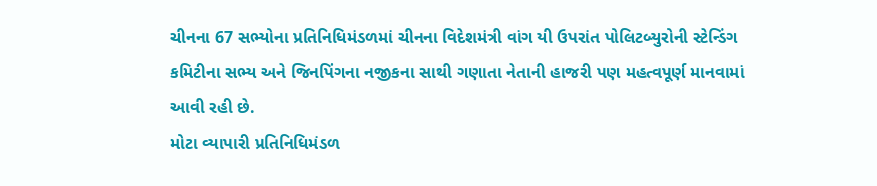ચીનના 67 સભ્યોના પ્રતિનિધિમંડળમાં ચીનના વિદેશમંત્રી વાંગ યી ઉપરાંત પોલિટબ્યુરોની સ્ટેન્ડિંગ કમિટીના સભ્ય અને જિનપિંગના નજીકના સાથી ગણાતા નેતાની હાજરી પણ મહત્વપૂર્ણ માનવામાં આવી રહી છે.
મોટા વ્યાપારી પ્રતિનિધિમંડળ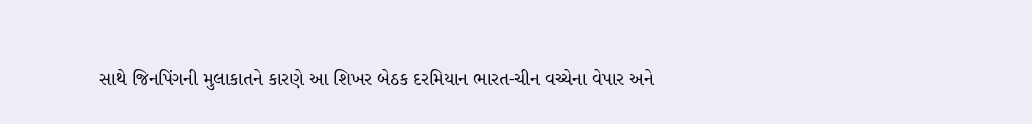સાથે જિનપિંગની મુલાકાતને કારણે આ શિખર બેઠક દરમિયાન ભારત-ચીન વચ્ચેના વેપાર અને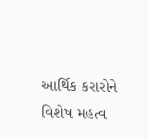આર્થિક કરારોને વિશેષ મહત્વ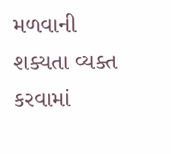મળવાની શક્યતા વ્યક્ત કરવામાં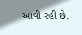આવી રહી છે.